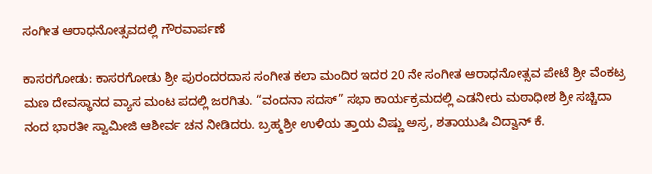ಸಂಗೀತ ಆರಾಧನೋತ್ಸವದಲ್ಲಿ ಗೌರವಾರ್ಪಣೆ

ಕಾಸರಗೋಡು: ಕಾಸರಗೋಡು ಶ್ರೀ ಪುರಂದರದಾಸ ಸಂಗೀತ ಕಲಾ ಮಂದಿರ ಇದರ 20 ನೇ ಸಂಗೀತ ಆರಾಧನೋತ್ಸವ ಪೇಟೆ ಶ್ರೀ ವೆಂಕಟ್ರ ಮಣ ದೇವಸ್ಥಾನದ ವ್ಯಾಸ ಮಂಟ ಪದಲ್ಲಿ ಜರಗಿತು. “ವಂದನಾ ಸದಸ್” ಸಭಾ ಕಾರ್ಯಕ್ರಮದಲ್ಲಿ ಎಡನೀರು ಮಠಾಧೀಶ ಶ್ರೀ ಸಚ್ಚಿದಾ ನಂದ ಭಾರತೀ ಸ್ವಾಮೀಜಿ ಆಶೀರ್ವ ಚನ ನೀಡಿದರು. ಬ್ರಹ್ಮಶ್ರೀ ಉಳಿಯ ತ್ತಾಯ ವಿಷ್ಣು ಅಸ್ರ, ಶತಾಯುಷಿ ವಿದ್ವಾನ್ ಕೆ.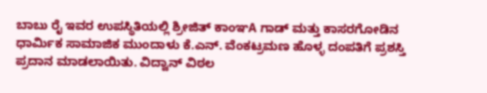ಬಾಬು ರೈ ಇವರ ಉಪಸ್ಥಿತಿಯಲ್ಲಿ ಶ್ರೀಜಿತ್ ಕಾಂಞA ಗಾಡ್ ಮತ್ತು ಕಾಸರಗೋಡಿನ ಧಾರ್ಮಿಕ ಸಾಮಾಜಿಕ ಮುಂದಾಳು ಕೆ.ಎನ್. ವೆಂಕಟ್ರಮಣ ಹೊಳ್ಳ ದಂಪತಿಗೆ ಪ್ರಶಸ್ತಿ ಪ್ರದಾನ ಮಾಡಲಾಯಿತು. ವಿದ್ವಾನ್ ವಿಠಲ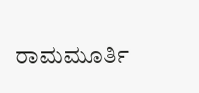ರಾಮಮೂರ್ತಿ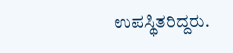ಉಪಸ್ಥಿತರಿದ್ದರು.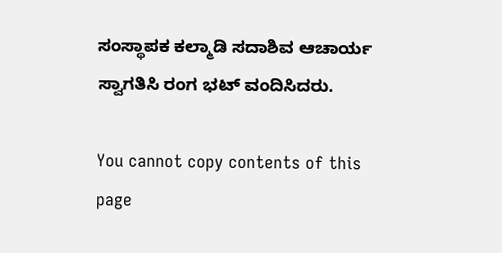ಸಂಸ್ಥಾಪಕ ಕಲ್ಮಾಡಿ ಸದಾಶಿವ ಆಚಾರ್ಯ ಸ್ವಾಗತಿಸಿ ರಂಗ ಭಟ್ ವಂದಿಸಿದರು.

You cannot copy contents of this page